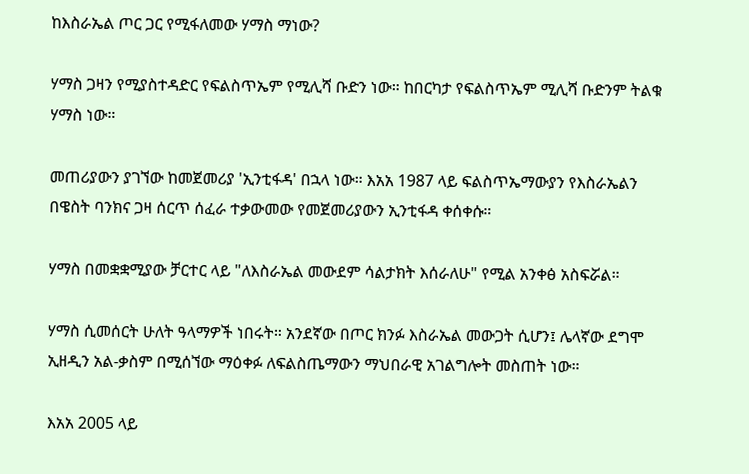ከእስራኤል ጦር ጋር የሚፋለመው ሃማስ ማነው?

ሃማስ ጋዛን የሚያስተዳድር የፍልስጥኤም የሚሊሻ ቡድን ነው። ከበርካታ የፍልስጥኤም ሚሊሻ ቡድንም ትልቁ ሃማስ ነው።

መጠሪያውን ያገኘው ከመጀመሪያ 'ኢንቲፋዳ' በኋላ ነው። እአአ 1987 ላይ ፍልስጥኤማውያን የእስራኤልን በዌስት ባንክና ጋዛ ሰርጥ ሰፈራ ተቃውመው የመጀመሪያውን ኢንቲፋዳ ቀሰቀሱ።

ሃማስ በመቋቋሚያው ቻርተር ላይ "ለእስራኤል መውደም ሳልታክት እሰራለሁ" የሚል አንቀፅ አስፍሯል።

ሃማስ ሲመሰርት ሁለት ዓላማዎች ነበሩት። አንደኛው በጦር ክንፉ እስራኤል መውጋት ሲሆን፤ ሌላኛው ደግሞ ኢዘዲን አል-ቃስም በሚሰኘው ማዕቀፉ ለፍልስጤማውን ማህበራዊ አገልግሎት መስጠት ነው።

እአአ 2005 ላይ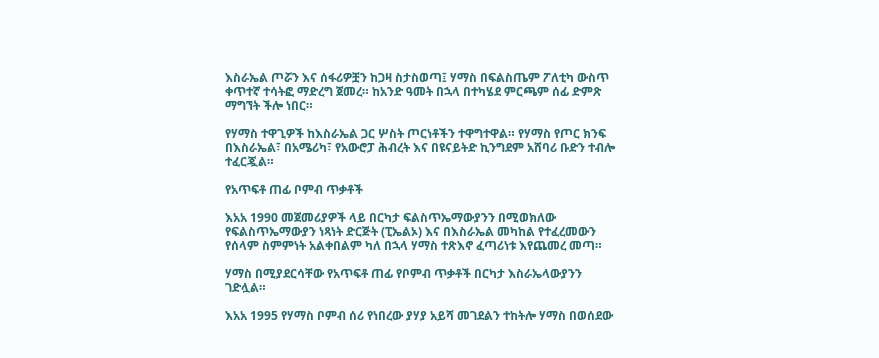እስራኤል ጦሯን እና ሰፋሪዎቿን ከጋዛ ስታስወጣ፤ ሃማስ በፍልስጤም ፖለቲካ ውስጥ ቀጥተኛ ተሳትፎ ማድረግ ጀመረ። ከአንድ ዓመት በኋላ በተካሄደ ምርጫም ሰፊ ድምጽ ማግኘት ችሎ ነበር።

የሃማስ ተዋጊዎች ከእስራኤል ጋር ሦስት ጦርነቶችን ተዋግተዋል። የሃማስ የጦር ክንፍ በእስራኤል፣ በአሜሪካ፣ የአውሮፓ ሕብረት እና በዩናይትድ ኪንግደም አሸባሪ ቡድን ተብሎ ተፈርጇል።

የአጥፍቶ ጠፊ ቦምብ ጥቃቶች

እአአ 1990 መጀመሪያዎች ላይ በርካታ ፍልስጥኤማውያንን በሚወክለው የፍልስጥኤማውያን ነጻነት ድርጅት (ፒኤልኦ) እና በእስራኤል መካከል የተፈረመውን የሰላም ስምምነት አልቀበልም ካለ በኋላ ሃማስ ተጽእኖ ፈጣሪነቱ እየጨመረ መጣ።

ሃማስ በሚያደርሳቸው የአጥፍቶ ጠፊ የቦምብ ጥቃቶች በርካታ እስራኤላውያንን ገድሏል።

እአአ 1995 የሃማስ ቦምብ ሰሪ የነበረው ያሃያ አይሻ መገደልን ተከትሎ ሃማስ በወሰደው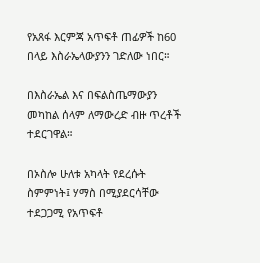የአጸፋ እርምጃ አጥፍቶ ጠፊዎች ከ60 በላይ እስራኤላውያንን ገድለው ነበር።

በእስራኤል እና በፍልስጤማውያን መካከል ሰላም ለማውረድ ብዙ ጥረቶች ተደርገዋል።

በኦስሎ ሁለቱ አካላት የደረሱት ስምምነት፤ ሃማስ በሚያደርሳቸው ተደጋጋሚ የአጥፍቶ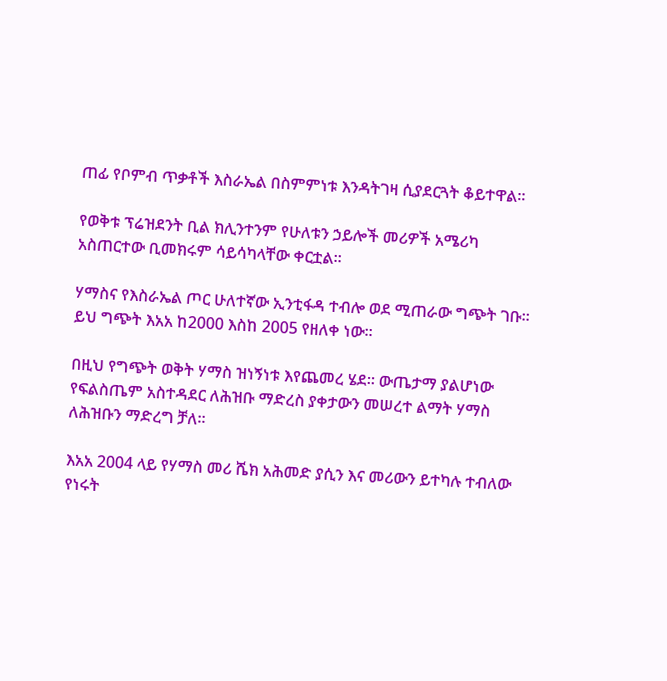ጠፊ የቦምብ ጥቃቶች እስራኤል በስምምነቱ እንዳትገዛ ሲያደርጓት ቆይተዋል።

የወቅቱ ፕሬዝደንት ቢል ክሊንተንም የሁለቱን ኃይሎች መሪዎች አሜሪካ አስጠርተው ቢመክሩም ሳይሳካላቸው ቀርቷል።

ሃማስና የእስራኤል ጦር ሁለተኛው ኢንቲፋዳ ተብሎ ወደ ሚጠራው ግጭት ገቡ። ይህ ግጭት እአአ ከ2000 እስከ 2005 የዘለቀ ነው።

በዚህ የግጭት ወቅት ሃማስ ዝነኝነቱ እየጨመረ ሄደ። ውጤታማ ያልሆነው የፍልስጤም አስተዳደር ለሕዝቡ ማድረስ ያቀታውን መሠረተ ልማት ሃማስ ለሕዝቡን ማድረግ ቻለ።

እአአ 2004 ላይ የሃማስ መሪ ሼክ አሕመድ ያሲን እና መሪውን ይተካሉ ተብለው የነሩት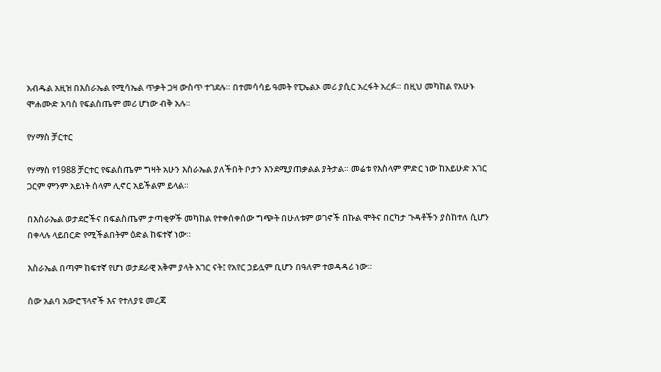አብዱል አዚዝ በእስራኤል የሚሳኤል ጥቃት ጋዛ ውስጥ ተገደሉ። በተመሳሳይ ዓመት የፒኤልኦ መሪ ያሲር አረፋት አረፉ። በዚህ መካከል የአሁኑ ሞሐሙድ አባስ የፍልስጤም መሪ ሆነው ብቅ አሉ።

የሃማስ ቻርተር

የሃማስ የ1988 ቻርተር የፍልስጤም ግዛት አሁን እስራኤል ያለችበት ቦታን እንደሚያጠቃልል ያትታል። መሬቱ የእስላም ምድር ነው ከአይሁድ አገር ጋርም ምንም አይነት ሰላም ሊኖር አይችልም ይላል።

በእስራኤል ወታደሮችና በፍልስጤም ታጣቂዎች መካከል የተቀሰቀሰው ግጭት በሁለቱም ወገኖች በኩል ሞትና በርካታ ጉዳቶችን ያስከተለ ሲሆን በቀላሉ ላይበርድ የሚችልበትም ዕድል ከፍተኛ ነው።

እስራኤል በጣም ከፍተኛ የሆነ ወታደራዊ አቅም ያላት አገር ናት፤ የአየር ኃይሏም ቢሆን በዓለም ተወዳዳሪ ነው።

ሰው አልባ አውሮፕላኖች እና የተለያዩ መረጃ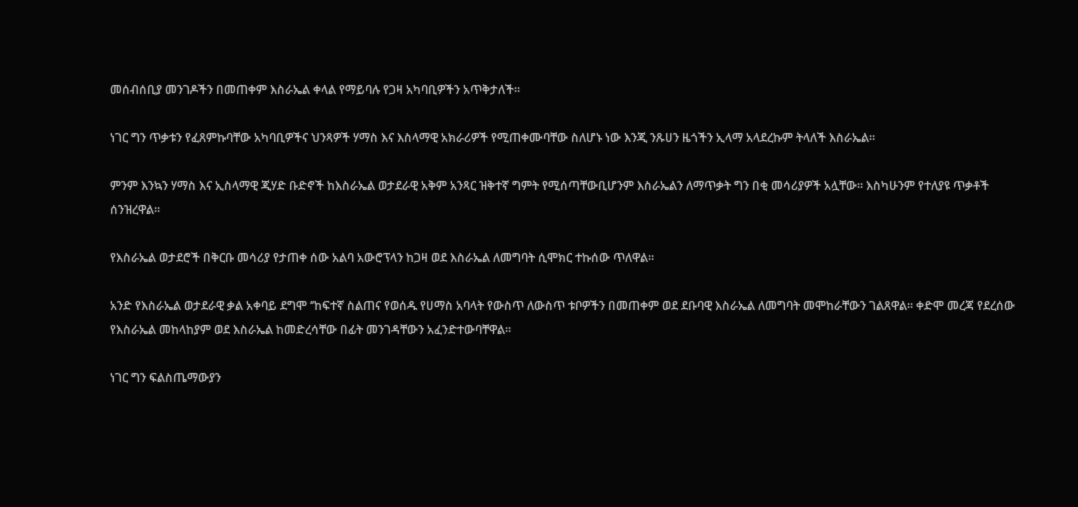መሰብሰቢያ መንገዶችን በመጠቀም እስራኤል ቀላል የማይባሉ የጋዛ አካባቢዎችን አጥቅታለች።

ነገር ግን ጥቃቱን የፈጸምኩባቸው አካባቢዎችና ህንጻዎች ሃማስ እና እስላማዊ አክራሪዎች የሚጠቀሙባቸው ስለሆኑ ነው እንጂ ንጹሀን ዜጎችን ኢላማ አላደረኩም ትላለች እስራኤል።

ምንም እንኳን ሃማስ እና ኢስላማዊ ጂሃድ ቡድኖች ከእስራኤል ወታደራዊ አቅም አንጻር ዝቅተኛ ግምት የሚሰጣቸውቢሆንም እስራኤልን ለማጥቃት ግን በቂ መሳሪያዎች አሏቸው። እስካሁንም የተለያዩ ጥቃቶች ሰንዝረዋል።

የእስራኤል ወታደሮች በቅርቡ መሳሪያ የታጠቀ ሰው አልባ አውሮፕላን ከጋዛ ወደ እስራኤል ለመግባት ሲሞክር ተኩሰው ጥለዋል።

አንድ የእስራኤል ወታደራዊ ቃል አቀባይ ደግሞ ‘’ከፍተኛ ስልጠና የወሰዱ የሀማስ አባላት የውስጥ ለውስጥ ቱቦዎችን በመጠቀም ወደ ደቡባዊ እስራኤል ለመግባት መሞከራቸውን ገልጸዋል። ቀድሞ መረጃ የደረሰው የእስራኤል መከላከያም ወደ እስራኤል ከመድረሳቸው በፊት መንገዳቸውን አፈንድተውባቸዋል።

ነገር ግን ፍልስጤማውያን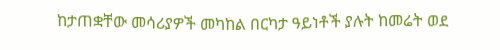ከታጠቋቸው መሳሪያዎች መካከል በርካታ ዓይነቶች ያሉት ከመሬት ወደ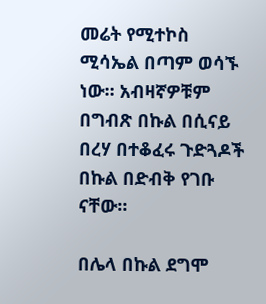መሬት የሚተኮስ ሚሳኤል በጣም ወሳኙ ነው። አብዛኛዎቹም በግብጽ በኩል በሲናይ በረሃ በተቆፈሩ ጉድጓዶች በኩል በድብቅ የገቡ ናቸው።

በሌላ በኩል ደግሞ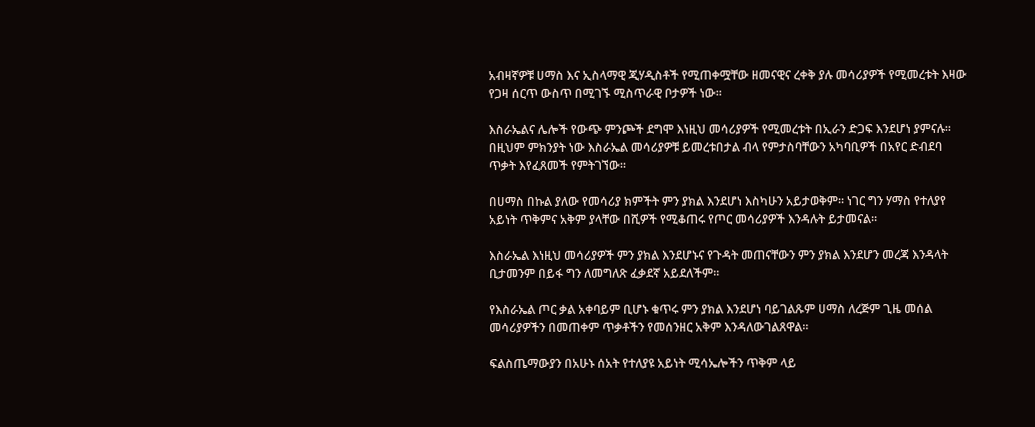አብዛኛዎቹ ሀማስ እና ኢስላማዊ ጂሃዲስቶች የሚጠቀሟቸው ዘመናዊና ረቀቅ ያሉ መሳሪያዎች የሚመረቱት እዛው የጋዛ ሰርጥ ውስጥ በሚገኙ ሚስጥራዊ ቦታዎች ነው።

እስራኤልና ሌሎች የውጭ ምንጮች ደግሞ እነዚህ መሳሪያዎች የሚመረቱት በኢራን ድጋፍ እንደሆነ ያምናሉ። በዚህም ምክንያት ነው እስራኤል መሳሪያዎቹ ይመረቱበታል ብላ የምታስባቸውን አካባቢዎች በአየር ድብደባ ጥቃት እየፈጸመች የምትገኘው።

በሀማስ በኩል ያለው የመሳሪያ ክምችት ምን ያክል እንደሆነ እስካሁን አይታወቅም። ነገር ግን ሃማስ የተለያየ አይነት ጥቅምና አቅም ያላቸው በሺዎች የሚቆጠሩ የጦር መሳሪያዎች እንዳሉት ይታመናል።

እስራኤል እነዚህ መሳሪያዎች ምን ያክል እንደሆኑና የጉዳት መጠናቸውን ምን ያክል እንደሆን መረጃ እንዳላት ቢታመንም በይፋ ግን ለመግለጽ ፈቃደኛ አይደለችም።

የእስራኤል ጦር ቃል አቀባይም ቢሆኑ ቁጥሩ ምን ያክል እንደሆነ ባይገልጹም ሀማስ ለረጅም ጊዜ መሰል መሳሪያዎችን በመጠቀም ጥቃቶችን የመሰንዘር አቅም እንዳለውገልጸዋል።

ፍልስጤማውያን በአሁኑ ሰአት የተለያዩ አይነት ሚሳኤሎችን ጥቅም ላይ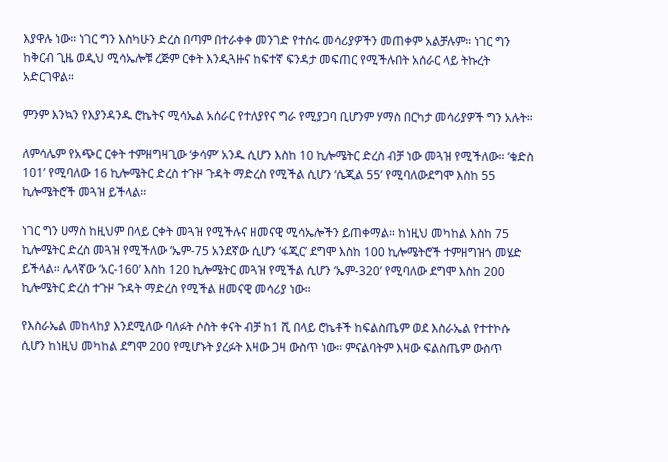እያዋሉ ነው። ነገር ግን እስካሁን ድረስ በጣም በተራቀቀ መንገድ የተሰሩ መሳሪያዎችን መጠቀም አልቻሉም። ነገር ግን ከቅርብ ጊዜ ወዲህ ሚሳኤሎቹ ረጅም ርቀት እንዲጓዙና ከፍተኛ ፍንዳታ መፍጠር የሚችሉበት አሰራር ላይ ትኩረት አድርገዋል።

ምንም እንኳን የእያንዳንዱ ሮኬትና ሚሳኤል አሰራር የተለያየና ግራ የሚያጋባ ቢሆንም ሃማስ በርካታ መሳሪያዎች ግን አሉት።

ለምሳሌም የአጭር ርቀት ተምዘግዛጊው ‘ቃሳም’ አንዱ ሲሆን እስከ 10 ኪሎሜትር ድረስ ብቻ ነው መጓዝ የሚችለው። ‘ቁድስ 101’ የሚባለው 16 ኪሎሜትር ድረስ ተጉዞ ጉዳት ማድረስ የሚችል ሲሆን ‘ሴጂል 55’ የሚባለውደግሞ እስከ 55 ኪሎሜትሮች መጓዝ ይችላል።

ነገር ግን ሀማስ ከዚህም በላይ ርቀት መጓዝ የሚችሉና ዘመናዊ ሚሳኤሎችን ይጠቀማል። ከነዚህ መካከል እስከ 75 ኪሎሜትር ድረስ መጓዝ የሚችለው ‘ኤም-75 አንደኛው ሲሆን ‘ፋጂር’ ደግሞ እስከ 100 ኪሎሜትሮች ተምዘግዝጎ መሄድ ይችላል። ሌላኛው ‘አር-160’ እስከ 120 ኪሎሜትር መጓዝ የሚችል ሲሆን ‘ኤም-320’ የሚባለው ደግሞ እስከ 200 ኪሎሜትር ድረስ ተጉዞ ጉዳት ማድረስ የሚችል ዘመናዊ መሳሪያ ነው።

የእስራኤል መከላከያ እንደሚለው ባለፉት ሶስት ቀናት ብቻ ከ1 ሺ በላይ ሮኬቶች ከፍልስጤም ወደ እስራኤል የተተኮሱ ሲሆን ከነዚህ መካከል ደግሞ 200 የሚሆኑት ያረፉት እዛው ጋዛ ውስጥ ነው። ምናልባትም እዛው ፍልስጤም ውስጥ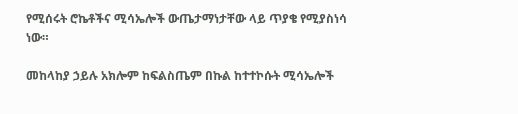የሚሰሩት ሮኬቶችና ሚሳኤሎች ውጤታማነታቸው ላይ ጥያቄ የሚያስነሳ ነው።

መከላከያ ኃይሉ አክሎም ከፍልስጤም በኩል ከተተኮሱት ሚሳኤሎች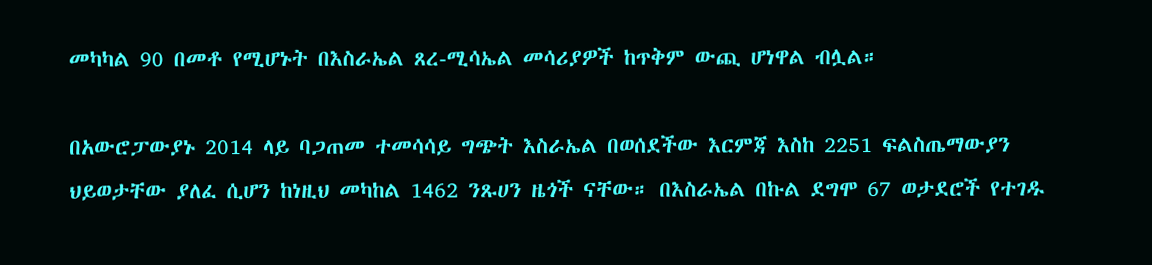መካካል 90 በመቶ የሚሆኑት በእስራኤል ጸረ-ሚሳኤል መሳሪያዎች ከጥቅም ውጪ ሆነዋል ብሏል።

በአውሮፓውያኑ 2014 ላይ ባጋጠመ ተመሳሳይ ግጭት እስራኤል በወሰደችው እርምጃ እስከ 2251 ፍልስጤማውያን ህይወታቸው ያለፈ ሲሆን ከነዚህ መካከል 1462 ንጹሀን ዜጎች ናቸው። በእስራኤል በኩል ደግሞ 67 ወታደሮች የተገዱ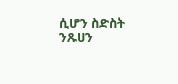ሲሆን ስድስት ንጹሀን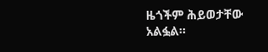ዜጎችም ሕይወታቸው አልፏል።